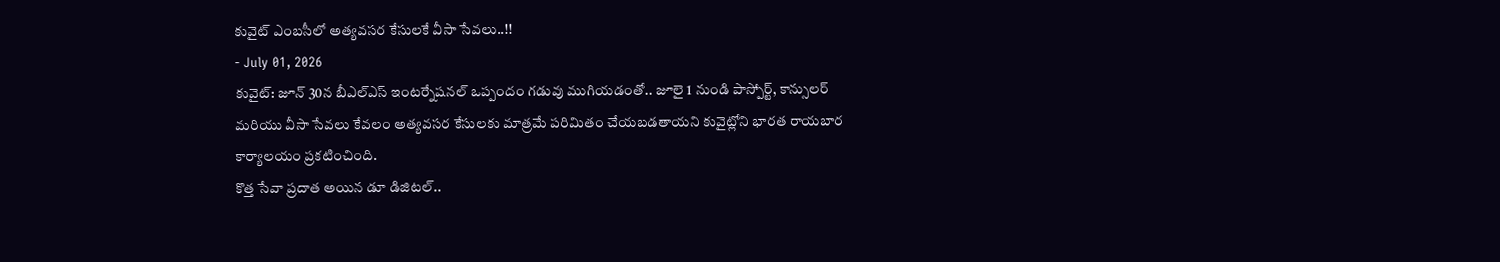కువైట్ ఎంబసీలో అత్యవసర కేసులకే వీసా సేవలు..!!
- July 01, 2026
కువైట్: జూన్ 30న బీఎల్ఎస్ ఇంటర్నేషనల్ ఒప్పందం గడువు ముగియడంతో.. జూలై 1 నుండి పాస్పోర్ట్, కాన్సులర్ మరియు వీసా సేవలు కేవలం అత్యవసర కేసులకు మాత్రమే పరిమితం చేయబడతాయని కువైట్లోని భారత రాయబార కార్యాలయం ప్రకటించింది.
కొత్త సేవా ప్రదాత అయిన డూ డిజిటల్..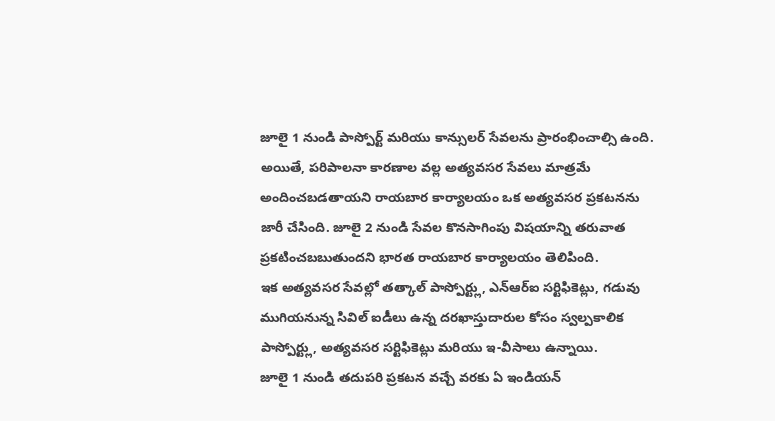జూలై 1 నుండి పాస్పోర్ట్ మరియు కాన్సులర్ సేవలను ప్రారంభించాల్సి ఉంది. అయితే, పరిపాలనా కారణాల వల్ల అత్యవసర సేవలు మాత్రమే అందించబడతాయని రాయబార కార్యాలయం ఒక అత్యవసర ప్రకటనను జారీ చేసింది. జూలై 2 నుండి సేవల కొనసాగింపు విషయాన్ని తరువాత ప్రకటించబబుతుందని భారత రాయబార కార్యాలయం తెలిపింది.
ఇక అత్యవసర సేవల్లో తత్కాల్ పాస్పోర్ట్లు, ఎన్ఆర్ఐ సర్టిఫికెట్లు, గడువు ముగియనున్న సివిల్ ఐడీలు ఉన్న దరఖాస్తుదారుల కోసం స్వల్పకాలిక పాస్పోర్ట్లు, అత్యవసర సర్టిఫికెట్లు మరియు ఇ-వీసాలు ఉన్నాయి.
జూలై 1 నుండి తదుపరి ప్రకటన వచ్చే వరకు ఏ ఇండియన్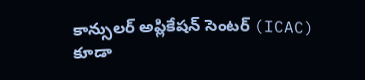కాన్సులర్ అప్లికేషన్ సెంటర్ (ICAC) కూడా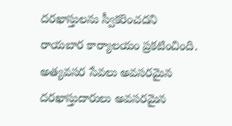దరఖాస్తులను స్వీకరించదని రాయబార కార్యాలయం ప్రకటించింది. అత్యవసర సేవలు అవసరమైన దరఖాస్తుదారులు అవసరమైన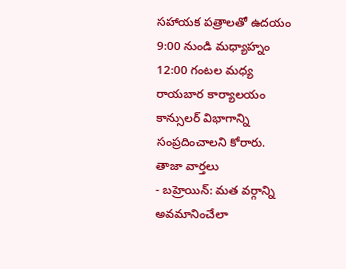సహాయక పత్రాలతో ఉదయం 9:00 నుండి మధ్యాహ్నం 12:00 గంటల మధ్య రాయబార కార్యాలయం కాన్సులర్ విభాగాన్ని సంప్రదించాలని కోరారు.
తాజా వార్తలు
- బహ్రెయిన్: మత వర్గాన్ని అవమానించేలా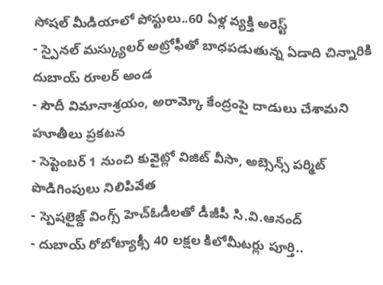సోషల్ మీడియాలో పోస్టులు..60 ఏళ్ల వ్యక్తి అరెస్ట్
- స్పైనల్ మస్క్యులర్ అట్రోఫీతో బాధపడుతున్న ఏడాది చిన్నారికి దుబాయ్ రూలర్ అండ
- సౌదీ విమానాశ్రయం, అరామ్కో కేంద్రంపై దాడులు చేశామని హూతీలు ప్రకటన
- సెప్టెంబర్ 1 నుంచి కువైట్లో విజిట్ వీసా, అబ్సెన్స్ పర్మిట్ పొడిగింపులు నిలిపివేత
- స్పెషలైజ్డ్ వింగ్స్ హెచ్ఓడీలతో డీజీపీ సి.వి.ఆనంద్
- దుబాయ్ రోబోట్యాక్సీ 40 లక్షల కిలోమీటర్లు పూర్తి..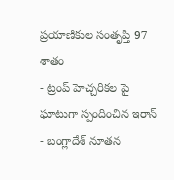ప్రయాణికుల సంతృప్తి 97 శాతం
- ట్రంప్ హెచ్చరికల పై ఘాటుగా స్పందించిన ఇరాన్
- బంగ్లాదేశ్ నూతన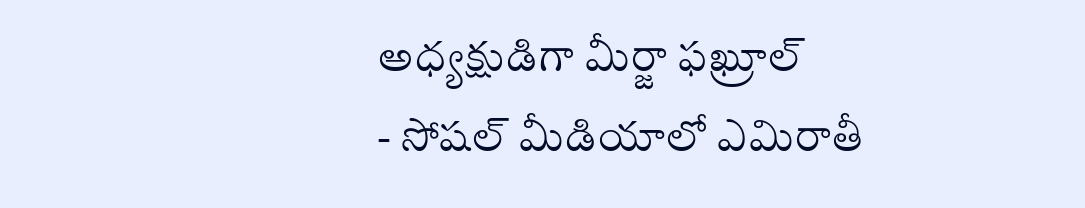అధ్యక్షుడిగా మీర్జా ఫఖ్రూల్
- సోషల్ మీడియాలో ఎమిరాతీ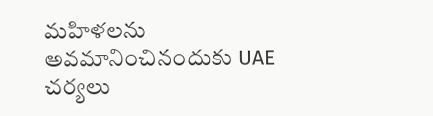మహిళలను అవమానించినందుకు UAE చర్యలు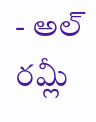- అల్ రమ్లీ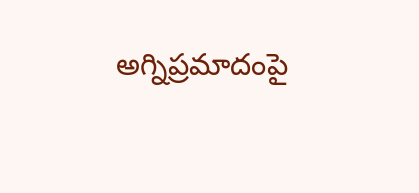అగ్నిప్రమాదంపై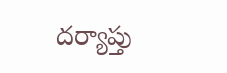దర్యాప్తు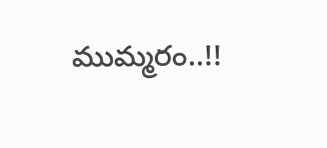ముమ్మరం..!!